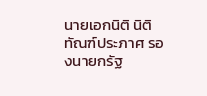นายเอกนิติ นิติทัณฑ์ประภาศ รองนายกรัฐ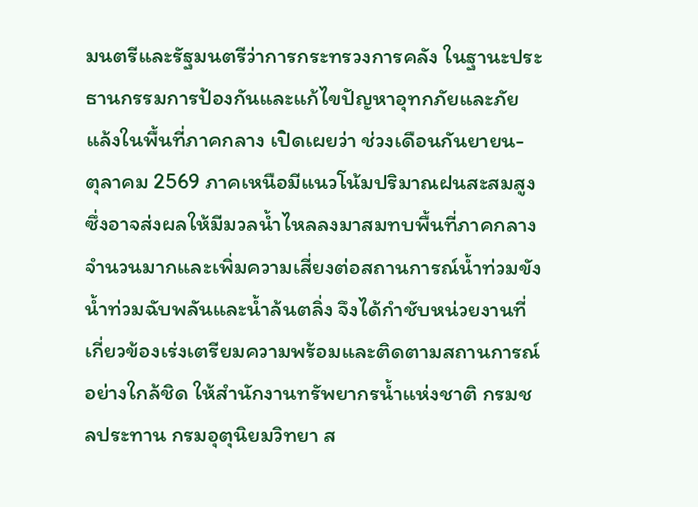มนตรีและรัฐมนตรีว่าการกระทรวงการคลัง ในฐานะประธานกรรมการป้องกันและแก้ไขปัญหาอุทกภัยและภัยแล้งในพื้นที่ภาคกลาง เปิดเผยว่า ช่วงเดือนกันยายน- ตุลาคม 2569 ภาคเหนือมีแนวโน้มปริมาณฝนสะสมสูง ซึ่งอาจส่งผลให้มีมวลน้ำไหลลงมาสมทบพื้นที่ภาคกลางจำนวนมากและเพิ่มความเสี่ยงต่อสถานการณ์น้ำท่วมขัง น้ำท่วมฉับพลันและน้ำล้นตลิ่ง จึงได้กำชับหน่วยงานที่เกี่ยวข้องเร่งเตรียมความพร้อมและติดตามสถานการณ์อย่างใกล้ชิด ให้สำนักงานทรัพยากรน้ำแห่งชาติ กรมชลประทาน กรมอุตุนิยมวิทยา ส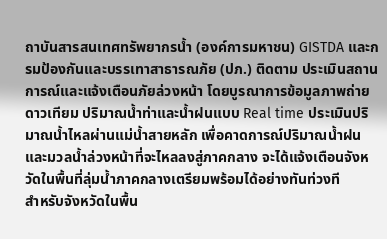ถาบันสารสนเทศทรัพยากรน้ำ (องค์การมหาชน) GISTDA และกรมป้องกันและบรรเทาสาธารณภัย (ปภ.) ติดตาม ประเมินสถานการณ์และแจ้งเตือนภัยล่วงหน้า โดยบูรณาการข้อมูลภาพถ่ายดาวเทียม ปริมาณน้ำท่าและน้ำฝนแบบ Real time ประเมินปริมาณน้ำไหลผ่านแม่น้ำสายหลัก เพื่อคาดการณ์ปริมาณน้ำฝนและมวลน้ำล่วงหน้าที่จะไหลลงสู่ภาคกลาง จะได้แจ้งเตือนจังหวัดในพื้นที่ลุ่มน้ำภาคกลางเตรียมพร้อมได้อย่างทันท่วงที
สำหรับจังหวัดในพื้น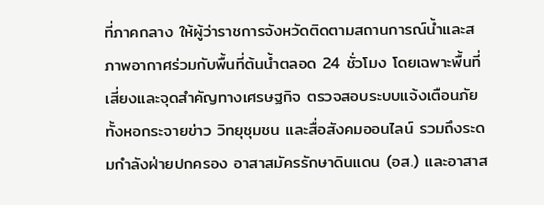ที่ภาคกลาง ให้ผู้ว่าราชการจังหวัดติดตามสถานการณ์น้ำและสภาพอากาศร่วมกับพื้นที่ต้นน้ำตลอด 24 ชั่วโมง โดยเฉพาะพื้นที่เสี่ยงและจุดสำคัญทางเศรษฐกิจ ตรวจสอบระบบแจ้งเตือนภัย ทั้งหอกระจายข่าว วิทยุชุมชน และสื่อสังคมออนไลน์ รวมถึงระดมกำลังฝ่ายปกครอง อาสาสมัครรักษาดินแดน (อส.) และอาสาส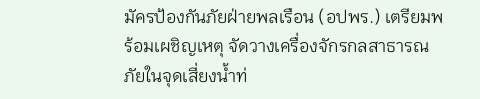มัครป้องกันภัยฝ่ายพลเรือน (อปพร.) เตรียมพร้อมเผชิญเหตุ จัดวางเครื่องจักรกลสาธารณภัยในจุดเสี่ยงน้ำท่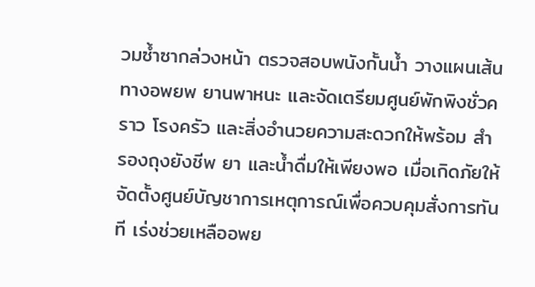วมซ้ำซากล่วงหน้า ตรวจสอบพนังกั้นน้ำ วางแผนเส้นทางอพยพ ยานพาหนะ และจัดเตรียมศูนย์พักพิงชั่วคราว โรงครัว และสิ่งอำนวยความสะดวกให้พร้อม สำรองถุงยังชีพ ยา และน้ำดื่มให้เพียงพอ เมื่อเกิดภัยให้จัดตั้งศูนย์บัญชาการเหตุการณ์เพื่อควบคุมสั่งการทันที เร่งช่วยเหลืออพย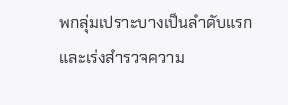พกลุ่มเปราะบางเป็นลำดับแรก และเร่งสำรวจความ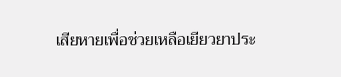เสียหายเพื่อช่วยเหลือเยียวยาประ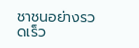ชาชนอย่างรวดเร็ว